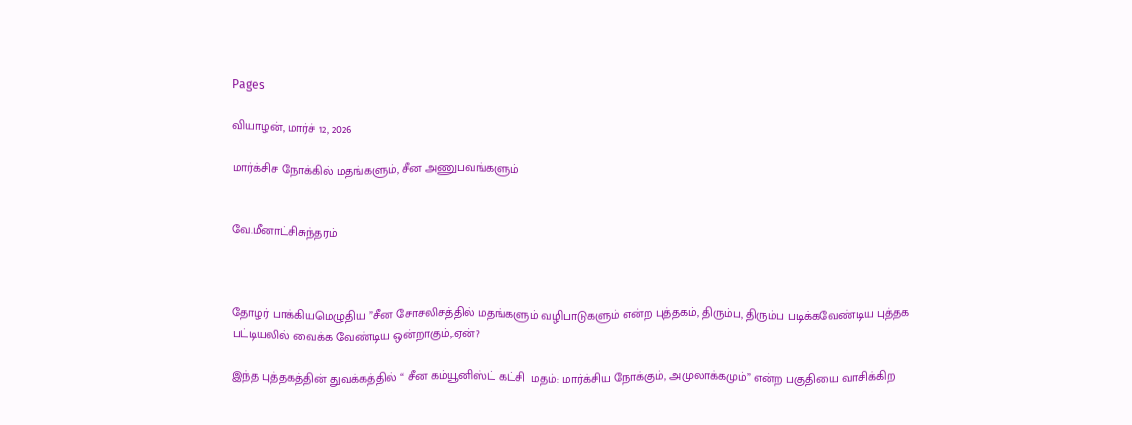Pages

வியாழன், மார்ச் 12, 2026

மார்க்சிச நோக்கில் மதங்களும், சீன அணுபவங்களும்


வே.மீனாட்சிசுந்தரம்



தோழர் பாக்கியமெழுதிய ”சீன சோசலிசத்தில் மதங்களும் வழிபாடுகளும் என்ற புத்தகம், திரும்ப, திரும்ப படிக்கவேண்டிய புத்தக பட்டியலில் வைக்க வேண்டிய ஒன்றாகும்,.ஏன்?

இந்த புத்தகத்தின் துவக்கத்தில் “ சீன கம்யூனிஸ்ட் கட்சி  மதம்: மார்க்சிய நோக்கும், அமுலாக்கமும்” என்ற பகுதியை வாசிக்கிற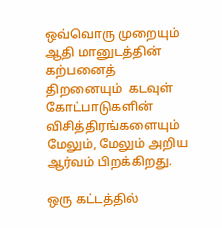ஒவ்வொரு முறையும் ஆதி மானுடத்தின் கற்பனைத் திறனையும்  கடவுள் கோட்பாடுகளின் விசித்திரங்களையும் மேலும், மேலும் அறிய ஆர்வம் பிறக்கிறது.

ஒரு கட்டத்தில்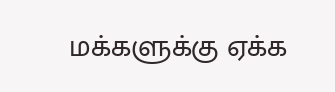மக்களுக்கு ஏக்க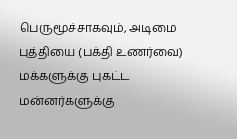பெருமூச்சாகவும், அடிமை புத்தியை (பக்தி உணர்வை) மக்களுக்கு புகட்ட மன்னர்களுக்கு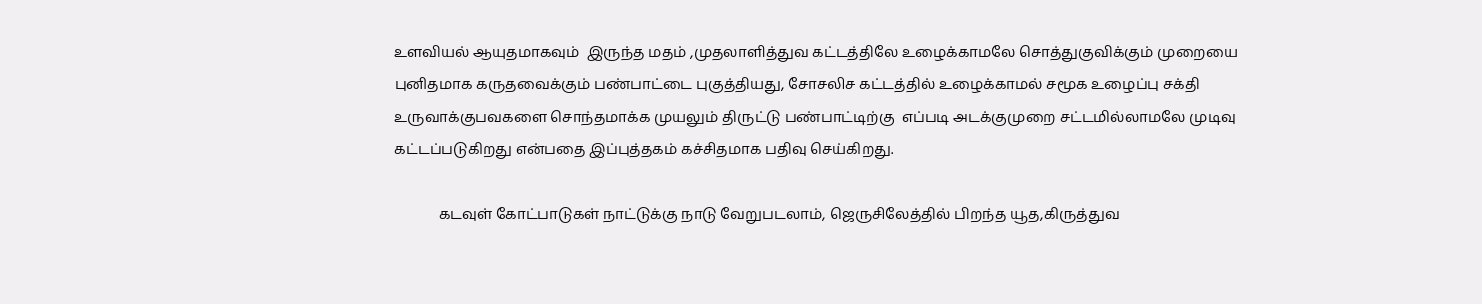உளவியல் ஆயுதமாகவும்  இருந்த மதம் ,முதலாளித்துவ கட்டத்திலே உழைக்காமலே சொத்துகுவிக்கும் முறையை புனிதமாக கருதவைக்கும் பண்பாட்டை புகுத்தியது, சோசலிச கட்டத்தில் உழைக்காமல் சமூக உழைப்பு சக்தி உருவாக்குபவகளை சொந்தமாக்க முயலும் திருட்டு பண்பாட்டிற்கு  எப்படி அடக்குமுறை சட்டமில்லாமலே முடிவு கட்டப்படுகிறது என்பதை இப்புத்தகம் கச்சிதமாக பதிவு செய்கிறது.

            கடவுள் கோட்பாடுகள் நாட்டுக்கு நாடு வேறுபடலாம், ஜெருசிலேத்தில் பிறந்த யூத,கிருத்துவ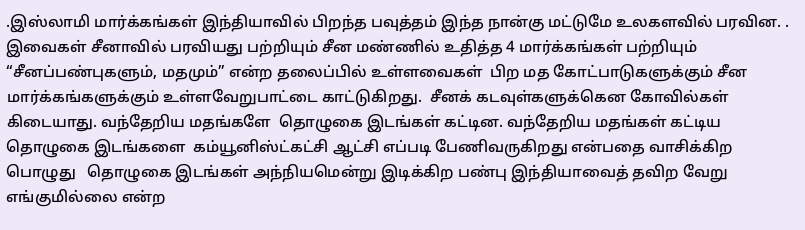.இஸ்லாமி மார்க்கங்கள் இந்தியாவில் பிறந்த பவுத்தம் இந்த நான்கு மட்டுமே உலகளவில் பரவின. . இவைகள் சீனாவில் பரவியது பற்றியும் சீன மண்ணில் உதித்த 4 மார்க்கங்கள் பற்றியும்    “சீனப்பண்புகளும், மதமும்” என்ற தலைப்பில் உள்ளவைகள்  பிற மத கோட்பாடுகளுக்கும் சீன மார்க்கங்களுக்கும் உள்ளவேறுபாட்டை காட்டுகிறது.  சீனக் கடவுள்களுக்கென கோவில்கள்  கிடையாது. வந்தேறிய மதங்களே  தொழுகை இடங்கள் கட்டின. வந்தேறிய மதங்கள் கட்டிய தொழுகை இடங்களை  கம்யூனிஸ்ட்கட்சி ஆட்சி எப்படி பேணிவருகிறது என்பதை வாசிக்கிற பொழுது   தொழுகை இடங்கள் அந்நியமென்று இடிக்கிற பண்பு இந்தியாவைத் தவிற வேறு எங்குமில்லை என்ற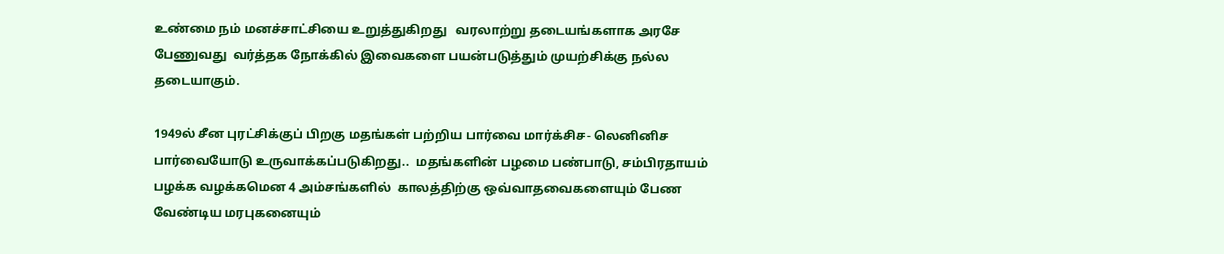உண்மை நம் மனச்சாட்சியை உறுத்துகிறது   வரலாற்று தடையங்களாக அரசே பேணுவது  வர்த்தக நோக்கில் இவைகளை பயன்படுத்தும் முயற்சிக்கு நல்ல தடையாகும்.

1949ல் சீன புரட்சிக்குப் பிறகு மதங்கள் பற்றிய பார்வை மார்க்சிச- லெனினிச பார்வையோடு உருவாக்கப்படுகிறது..  மதங்களின் பழமை பண்பாடு, சம்பிரதாயம் பழக்க வழக்கமென 4 அம்சங்களில்  காலத்திற்கு ஒவ்வாதவைகளையும் பேண வேண்டிய மரபுகனையும்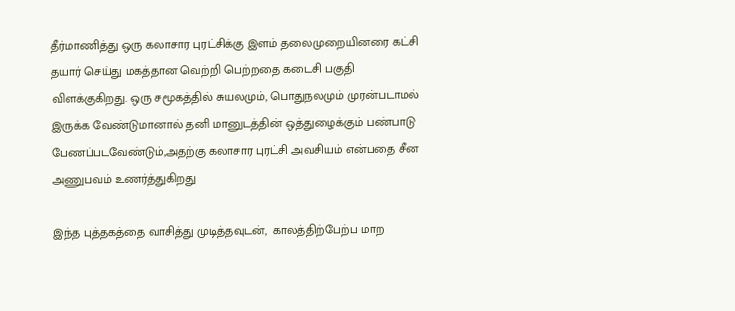தீர்மாணித்து ஒரு கலாசார புரட்சிக்கு இளம் தலைமுறையினரை கட்சி தயார் செய்து மகத்தான வெற்றி பெற்றதை கடைசி பகுதி விளக்குகிறது. ஒரு சமூகத்தில் சுயலமும், பொதுநலமும் முரன்படாமல் இருக்க வேண்டுமானால் தனி மானுடத்தின் ஒத்துழைக்கும் பண்பாடு பேணப்படவேண்டும்,அதற்கு கலாசார புரட்சி அவசியம் என்பதை சீன அணுபவம் உணர்த்துகிறது

இந்த புத்தகத்தை வாசித்து முடித்தவுடன்,  காலத்திற்பேற்ப மாற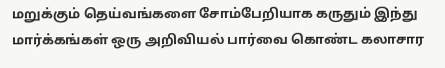மறுக்கும் தெய்வங்களை சோம்பேறியாக கருதும் இந்து மார்க்கங்கள் ஒரு அறிவியல் பார்வை கொண்ட கலாசார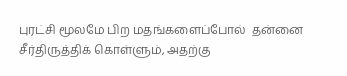புரட்சி மூலமே பிற மதங்களைப்போல்  தன்னை சீர்திருத்திக் கொள்ளும், அதற்கு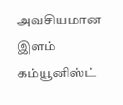அவசியமான இளம் கம்யூனிஸ்ட்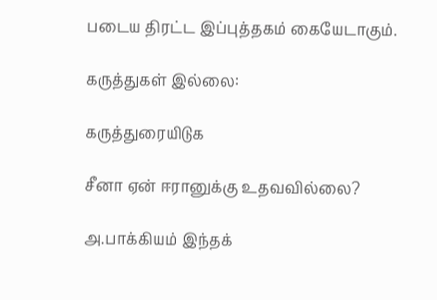படைய திரட்ட இப்புத்தகம் கையேடாகும்.

கருத்துகள் இல்லை:

கருத்துரையிடுக

சீனா ஏன் ஈரானுக்கு உதவவில்லை?

அ.பாக்கியம் இந்தக்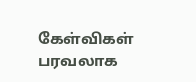கேள்விகள் பரவலாக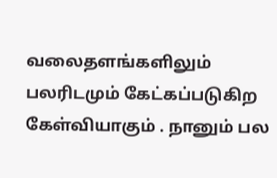வலைதளங்களிலும் பலரிடமும் கேட்கப்படுகிற கேள்வியாகும் . நானும் பல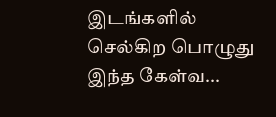இடங்களில் செல்கிற பொழுது இந்த கேள்வ...